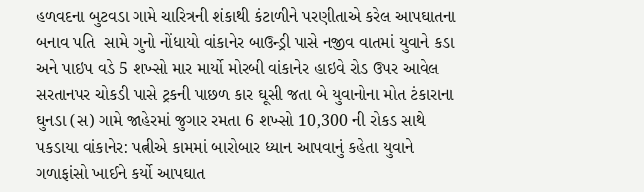હળવદના બુટવડા ગામે ચારિત્રની શંકાથી કંટાળીને પરણીતાએ કરેલ આપઘાતના બનાવ પતિ  સામે ગુનો નોંધાયો વાંકાનેર બાઉન્ડ્રી પાસે નજીવ વાતમાં યુવાને કડા અને પાઇપ વડે 5 શખ્સો માર માર્યો મોરબી વાંકાનેર હાઇવે રોડ ઉપર આવેલ સરતાનપર ચોકડી પાસે ટ્રકની પાછળ કાર ઘૂસી જતા બે યુવાનોના મોત ટંકારાના ઘુનડા (સ) ગામે જાહેરમાં જુગાર રમતા 6 શખ્સો 10,300 ની રોકડ સાથે પકડાયા વાંકાનેર: પત્નીએ કામમાં બારોબાર ધ્યાન આપવાનું કહેતા યુવાને ગળાફાંસો ખાઈને કર્યો આપઘાત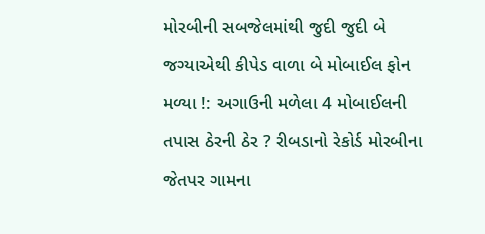મોરબીની સબજેલમાંથી જુદી જુદી બે જગ્યાએથી કીપેડ વાળા બે મોબાઈલ ફોન મળ્યા !: અગાઉની મળેલા 4 મોબાઈલની તપાસ ઠેરની ઠેર ? રીબડાનો રેકોર્ડ મોરબીના જેતપર ગામના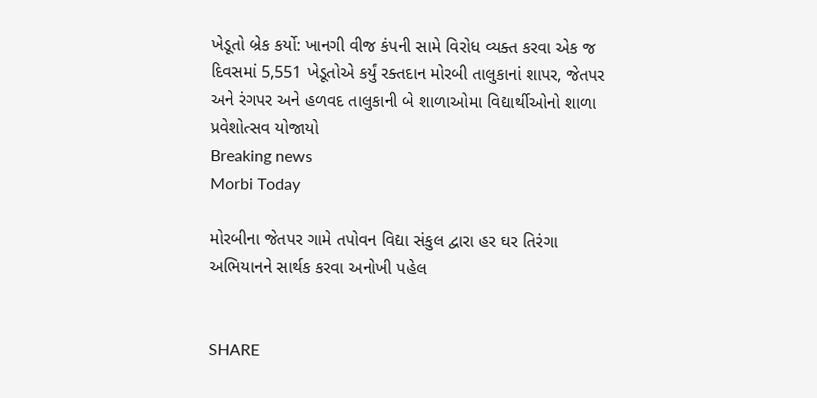ખેડૂતો બ્રેક કર્યો: ખાનગી વીજ કંપની સામે વિરોધ વ્યક્ત કરવા એક જ દિવસમાં 5,551 ખેડૂતોએ કર્યું રક્તદાન મોરબી તાલુકાનાં શાપર, જેતપર અને રંગપર અને હળવદ તાલુકાની બે શાળાઓમા વિદ્યાર્થીઓનો શાળા પ્રવેશોત્સવ યોજાયો
Breaking news
Morbi Today

મોરબીના જેતપર ગામે તપોવન વિદ્યા સંકુલ દ્વારા હર ઘર તિરંગા અભિયાનને સાર્થક કરવા અનોખી પહેલ


SHARE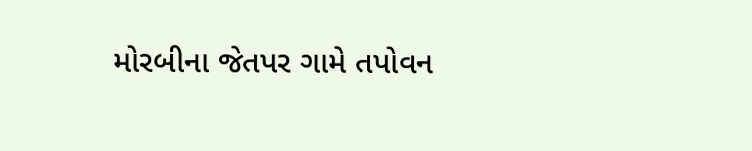મોરબીના જેતપર ગામે તપોવન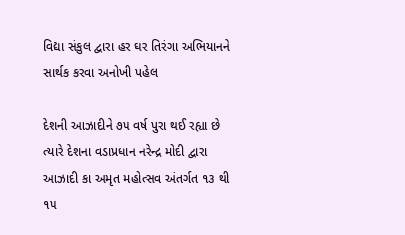વિદ્યા સંકુલ દ્વારા હર ઘર તિરંગા અભિયાનને સાર્થક કરવા અનોખી પહેલ

દેશની આઝાદીને ૭૫ વર્ષ પુરા થઈ રહ્યા છે ત્યારે દેશના વડાપ્રધાન નરેન્દ્ર મોદી દ્વારા આઝાદી કા અમૃત મહોત્સવ અંતર્ગત ૧૩ થી ૧૫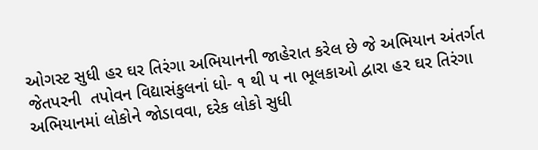ઓગસ્ટ સુધી હર ઘર તિરંગા અભિયાનની જાહેરાત કરેલ છે જે અભિયાન અંતર્ગત જેતપરની  તપોવન વિદ્યાસંકુલનાં ધો- ૧ થી ૫ ના ભૂલકાઓ દ્વારા હર ઘર તિરંગા અભિયાનમાં લોકોને જોડાવવા, દરેક લોકો સુધી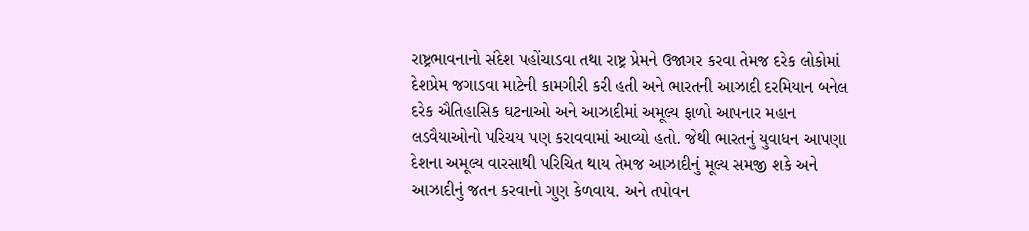રાષ્ટ્રભાવનાનો સંદેશ પહોંચાડવા તથા રાષ્ટ્ર પ્રેમને ઉજાગર કરવા તેમજ દરેક લોકોમાં દેશપ્રેમ જગાડવા માટેની કામગીરી કરી હતી અને ભારતની આઝાદી દરમિયાન બનેલ દરેક ઐતિહાસિક ઘટનાઓ અને આઝાદીમાં અમૂલ્ય ફાળો આપનાર મહાન લડવૈયાઓનો પરિચય પણ કરાવવામાં આવ્યો હતો. જેથી ભારતનું યુવાધન આપણા દેશના અમૂલ્ય વારસાથી પરિચિત થાય તેમજ આઝાદીનું મૂલ્ય સમજી શકે અને આઝાદીનું જતન કરવાનો ગુણ કેળવાય. અને તપોવન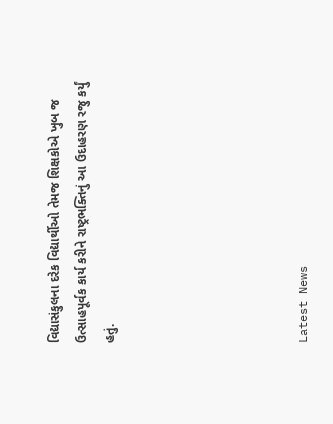વિદ્યાસંકુલના દરેક વિદ્યાર્થીઓ તેમજ શિક્ષકોએ ખુબ જ ઉત્સાહપૂર્વક કાર્ય કરીને રાષ્ટ્રભક્તિનું આ ઉદાહરણ રજુ કર્યું હતું.






Latest News